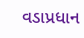વડાપ્રધાન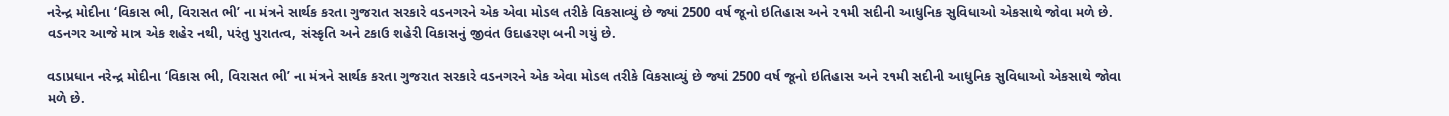નરેન્દ્ર મોદીના ‘વિકાસ ભી, વિરાસત ભી’ ના મંત્રને સાર્થક કરતા ગુજરાત સરકારે વડનગરને એક એવા મોડલ તરીકે વિકસાવ્યું છે જ્યાં 2500 વર્ષ જૂનો ઇતિહાસ અને ૨૧મી સદીની આધુનિક સુવિધાઓ એકસાથે જોવા મળે છે. વડનગર આજે માત્ર એક શહેર નથી, પરંતુ પુરાતત્વ, સંસ્કૃતિ અને ટકાઉ શહેરી વિકાસનું જીવંત ઉદાહરણ બની ગયું છે.

વડાપ્રધાન નરેન્દ્ર મોદીના ‘વિકાસ ભી, વિરાસત ભી’ ના મંત્રને સાર્થક કરતા ગુજરાત સરકારે વડનગરને એક એવા મોડલ તરીકે વિકસાવ્યું છે જ્યાં 2500 વર્ષ જૂનો ઇતિહાસ અને ૨૧મી સદીની આધુનિક સુવિધાઓ એકસાથે જોવા મળે છે.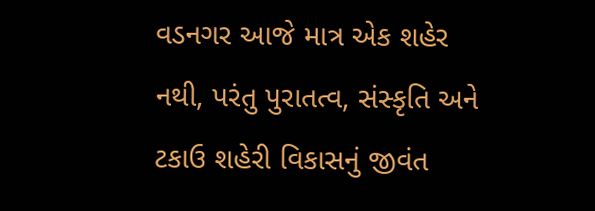વડનગર આજે માત્ર એક શહેર નથી, પરંતુ પુરાતત્વ, સંસ્કૃતિ અને ટકાઉ શહેરી વિકાસનું જીવંત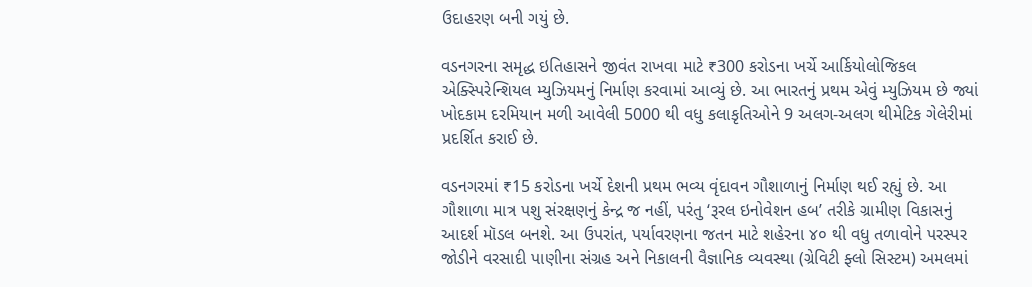ઉદાહરણ બની ગયું છે.

વડનગરના સમૃદ્ધ ઇતિહાસને જીવંત રાખવા માટે ₹300 કરોડના ખર્ચે આર્કિયોલોજિકલ એક્સ્પિરેન્શિયલ મ્યુઝિયમનું નિર્માણ કરવામાં આવ્યું છે. આ ભારતનું પ્રથમ એવું મ્યુઝિયમ છે જ્યાં ખોદકામ દરમિયાન મળી આવેલી 5000 થી વધુ કલાકૃતિઓને 9 અલગ-અલગ થીમેટિક ગેલેરીમાં પ્રદર્શિત કરાઈ છે.

વડનગરમાં ₹15 કરોડના ખર્ચે દેશની પ્રથમ ભવ્ય વૃંદાવન ગૌશાળાનું નિર્માણ થઈ રહ્યું છે. આ ગૌશાળા માત્ર પશુ સંરક્ષણનું કેન્દ્ર જ નહીં, પરંતુ ‘રૂરલ ઇનોવેશન હબ’ તરીકે ગ્રામીણ વિકાસનું આદર્શ મૉડલ બનશે. આ ઉપરાંત, પર્યાવરણના જતન માટે શહેરના ૪૦ થી વધુ તળાવોને પરસ્પર જોડીને વરસાદી પાણીના સંગ્રહ અને નિકાલની વૈજ્ઞાનિક વ્યવસ્થા (ગ્રેવિટી ફ્લો સિસ્ટમ) અમલમાં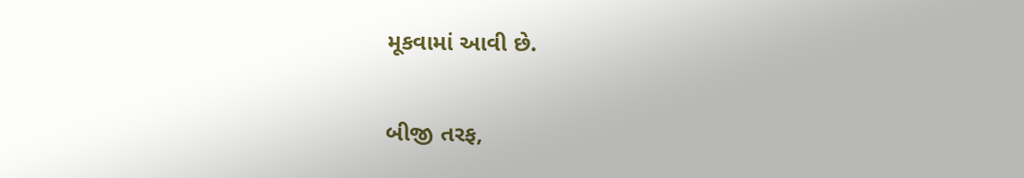મૂકવામાં આવી છે.

બીજી તરફ,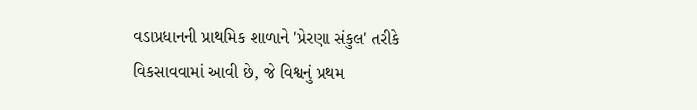વડાપ્રધાનની પ્રાથમિક શાળાને 'પ્રેરણા સંકુલ' તરીકે વિકસાવવામાં આવી છે, જે વિશ્વનું પ્રથમ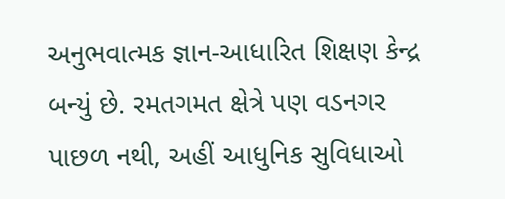અનુભવાત્મક જ્ઞાન-આધારિત શિક્ષણ કેન્દ્ર બન્યું છે. રમતગમત ક્ષેત્રે પણ વડનગર પાછળ નથી, અહીં આધુનિક સુવિધાઓ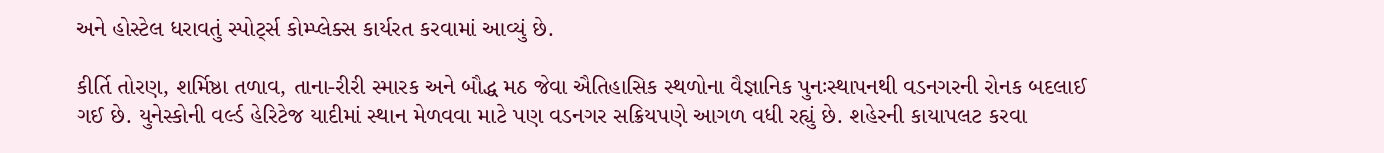અને હોસ્ટેલ ધરાવતું સ્પોર્ટ્સ કોમ્પ્લેક્સ કાર્યરત કરવામાં આવ્યું છે.

કીર્તિ તોરણ, શર્મિષ્ઠા તળાવ, તાના-રીરી સ્મારક અને બૌદ્ધ મઠ જેવા ઐતિહાસિક સ્થળોના વૈજ્ઞાનિક પુનઃસ્થાપનથી વડનગરની રોનક બદલાઈ ગઈ છે. યુનેસ્કોની વર્લ્ડ હેરિટેજ યાદીમાં સ્થાન મેળવવા માટે પણ વડનગર સક્રિયપણે આગળ વધી રહ્યું છે. શહેરની કાયાપલટ કરવા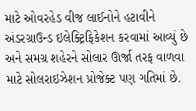માટે ઓવરહેડ વીજ લાઈનોને હટાવીને અંડરગ્રાઉન્ડ ઇલેક્ટ્રિફિકેશન કરવામાં આવ્યું છે અને સમગ્ર શહેરને સોલાર ઊર્જા તરફ વાળવા માટે સોલરાઇઝેશન પ્રોજેક્ટ પણ ગતિમાં છે.